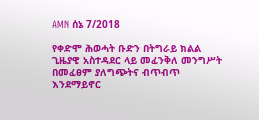AMN ሰኔ 7/2018

የቀድሞ ሕወሓት ቡድን በትግራይ ክልል ጊዜያዊ አስተዳደር ላይ መፈንቅለ መንግሥት በመፈፀም ያለግጭትና ብጥብጥ እንደማይኖር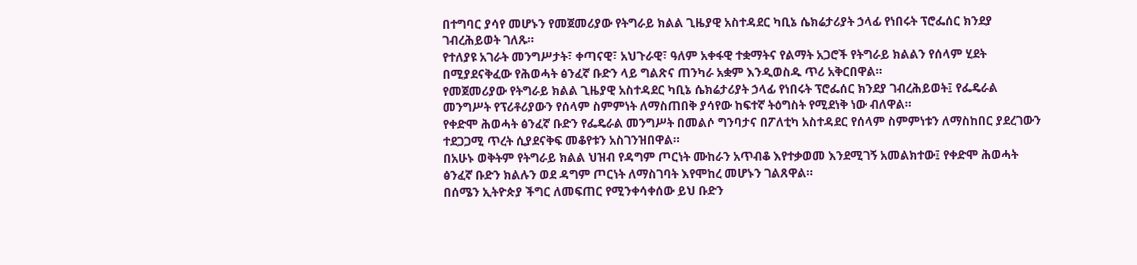በተግባር ያሳየ መሆኑን የመጀመሪያው የትግራይ ክልል ጊዜያዊ አስተዳደር ካቢኔ ሴክሬታሪያት ኃላፊ የነበሩት ፕሮፌሰር ክንደያ ገብረሕይወት ገለጹ።
የተለያዩ አገራት መንግሥታት፣ ቀጣናዊ፣ አህጉራዊ፣ ዓለም አቀፋዊ ተቋማትና የልማት አጋሮች የትግራይ ክልልን የሰላም ሂደት በሚያደናቅፈው የሕወሓት ፅንፈኛ ቡድን ላይ ግልጽና ጠንካራ አቋም እንዲወስዱ ጥሪ አቅርበዋል።
የመጀመሪያው የትግራይ ክልል ጊዜያዊ አስተዳደር ካቢኔ ሴክሬታሪያት ኃላፊ የነበሩት ፕሮፌሰር ክንደያ ገብረሕይወት፤ የፌዴራል መንግሥት የፕሪቶሪያውን የሰላም ስምምነት ለማስጠበቅ ያሳየው ከፍተኛ ትዕግስት የሚደነቅ ነው ብለዋል።
የቀድሞ ሕወሓት ፅንፈኛ ቡድን የፌዴራል መንግሥት በመልሶ ግንባታና በፖለቲካ አስተዳደር የሰላም ስምምነቱን ለማስከበር ያደረገውን ተደጋጋሚ ጥረት ሲያደናቅፍ መቆየቱን አስገንዝበዋል።
በአሁኑ ወቅትም የትግራይ ክልል ህዝብ የዳግም ጦርነት ሙከራን አጥብቆ እየተቃወመ እንደሚገኝ አመልክተው፤ የቀድሞ ሕወሓት ፅንፈኛ ቡድን ክልሉን ወደ ዳግም ጦርነት ለማስገባት እየሞከረ መሆኑን ገልጸዋል።
በሰሜን ኢትዮጵያ ችግር ለመፍጠር የሚንቀሳቀሰው ይህ ቡድን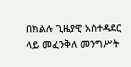በክልሉ ጊዜያዊ አስተዳደር ላይ መፈንቅለ መንግሥት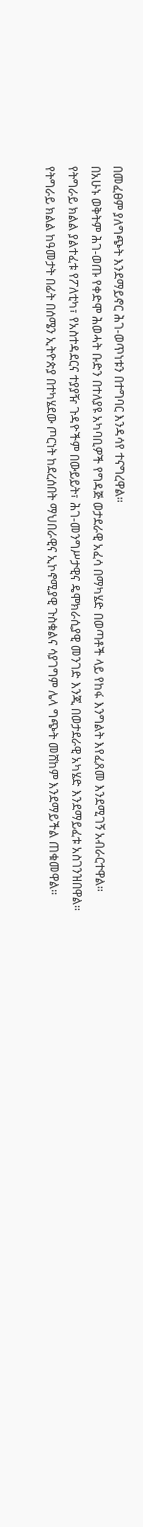በመፈፀም ያለግጭት እንደማይኖር ሕገ-ወጥነቱን በተግባር እንዳሳየ ተናግረዋል።
በአሁኑ ወቅትም ሕገ-ወጡ የቀድሞ ሕወሓት ቡድን በተለያዩ አካባቢዎች የግዳጅ ወታደራዊ አፈሳ በማካሄድ በወጣቶች ላይ የከፋ እንግልት እየፈጸመ እንደሚገኝ አብራርተዋል።
የትግራይ ክልል ያልተፈቱ የፖለቲካ፣ የአስተዳደርና ተያያዥ ጉዳዮችም በውይይት፣ ሕገ-መንግሥታዊና ዴሞክራሲያዊ መንገድ እንጂ በወታደራዊ አካሄድ እንደማይፈቱ አስገንዝበዋል።
የትግራይ ክልል ከዓመታት በፊት በሰሜን ኢትዮጵያ በተካሄደው ጦርነት ከደረሰበት ማህበራዊና ኢኮኖሚያዊ ጉስቁልና ሳያገግም ሌላ ግጭት መሸከም እንደማይችል ጠቁመዋል።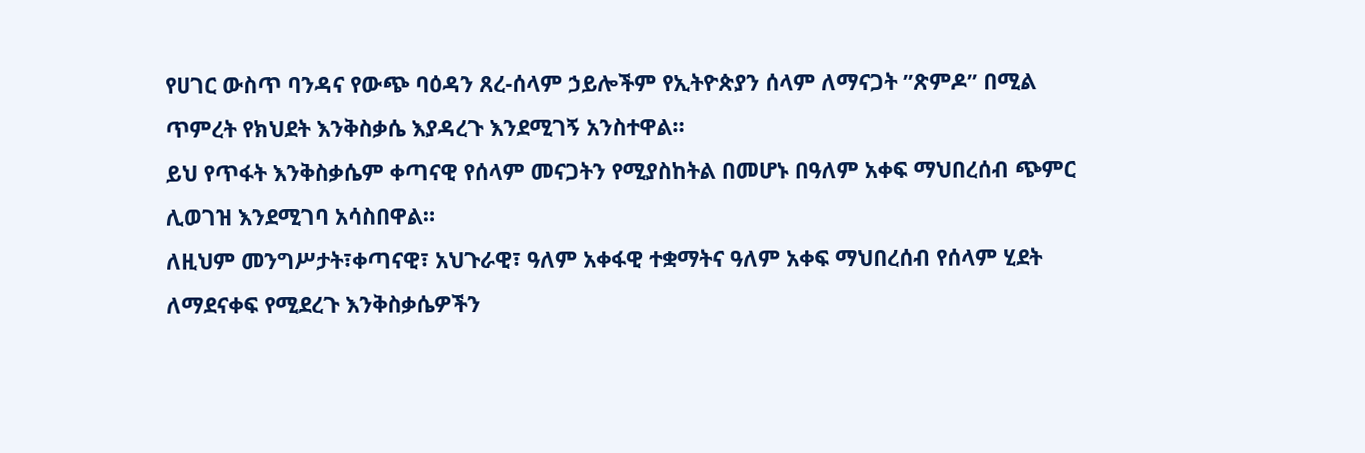የሀገር ውስጥ ባንዳና የውጭ ባዕዳን ጸረ-ሰላም ኃይሎችም የኢትዮጵያን ሰላም ለማናጋት ”ጽምዶ” በሚል ጥምረት የክህደት እንቅስቃሴ እያዳረጉ እንደሚገኝ አንስተዋል።
ይህ የጥፋት እንቅስቃሴም ቀጣናዊ የሰላም መናጋትን የሚያስከትል በመሆኑ በዓለም አቀፍ ማህበረሰብ ጭምር ሊወገዝ እንደሚገባ አሳስበዋል።
ለዚህም መንግሥታት፣ቀጣናዊ፣ አህጉራዊ፣ ዓለም አቀፋዊ ተቋማትና ዓለም አቀፍ ማህበረሰብ የሰላም ሂደት ለማደናቀፍ የሚደረጉ እንቅስቃሴዎችን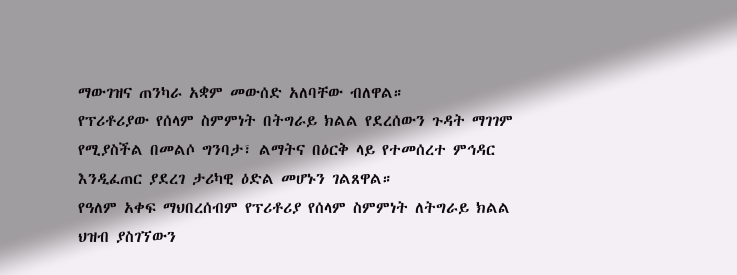ማውገዝና ጠንካራ አቋም መውሰድ አለባቸው ብለዋል።
የፕሪቶሪያው የሰላም ስምምነት በትግራይ ክልል የደረሰውን ጉዳት ማገገም የሚያስችል በመልሶ ግንባታ፣ ልማትና በዕርቅ ላይ የተመሰረተ ምኅዳር እንዲፈጠር ያደረገ ታሪካዊ ዕድል መሆኑን ገልጸዋል።
የዓለም አቀፍ ማህበረሰብም የፕሪቶሪያ የሰላም ስምምነት ለትግራይ ክልል ህዝብ ያስገኘውን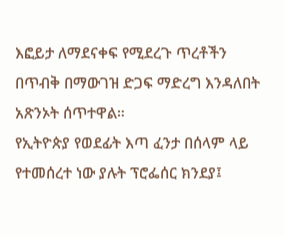እፎይታ ለማደናቀፍ የሚደረጉ ጥረቶችን በጥብቅ በማውገዝ ድጋፍ ማድረግ እንዳለበት አጽንኦት ሰጥተዋል።
የኢትዮጵያ የወደፊት እጣ ፈንታ በሰላም ላይ የተመሰረተ ነው ያሉት ፕሮፌሰር ክንደያ፤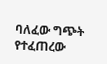ባለፈው ግጭት የተፈጠረው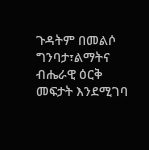ጉዳትም በመልሶ ግንባታ፣ልማትና ብሔራዊ ዕርቅ መፍታት እንደሚገባ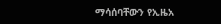ማሳሰባቸውን የኢዜአ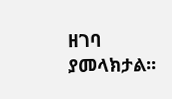ዘገባ ያመላክታል፡፡